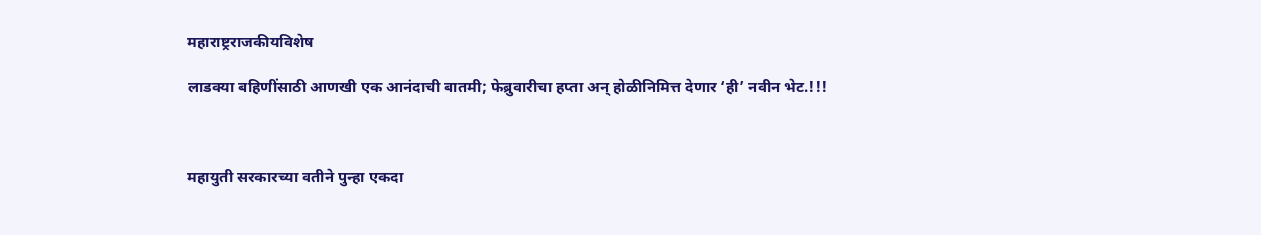महाराष्ट्रराजकीयविशेष

लाडक्या बहिणींसाठी आणखी एक आनंदाची बातमी; फेब्रुवारीचा हप्ता अन् होळीनिमित्त देणार ‘ही’ नवीन भेट.!!!



महायुती सरकारच्या वतीने पुन्हा एकदा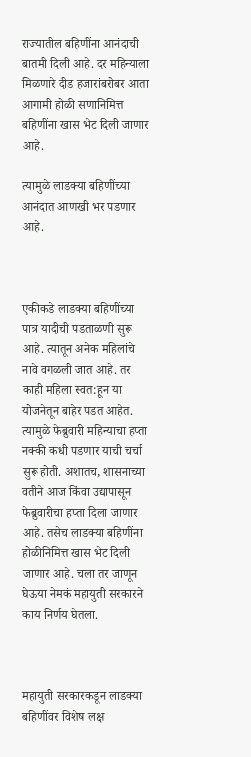राज्यातील बहिणींना आनंदाची बातमी दिली आहे. दर महिन्याला मिळणारे दीड हजारांबरोबर आता आगामी होळी सणानिमित्त बहिणींना खास भेट दिली जाणार आहे.

त्यामुळे लाडक्या बहिणींच्या आनंदात आणखी भर पडणार आहे.



एकीकडे लाडक्या बहिणींच्या पात्र यादीची पडताळणी सुरू आहे. त्यातून अनेक महिलांचे नावे वगळली जात आहे. तर काही महिला स्वत:हून या योजनेतून बाहेर पडत आहेत. त्यामुळे फेब्रुवारी महिन्याचा हप्ता नक्की कधी पडणार याची चर्चा सुरू होती. अशातच, शासनाच्या वतीने आज किंवा उद्यापासून फेब्रुवारीचा हप्ता दिला जाणार आहे. तसेच लाडक्या बहिणींना होळीनिमित्त खास भेट दिली जाणार आहे. चला तर जाणून घेऊया नेमकं महायुती सरकारने काय निर्णय घेतला.



महायुती सरकारकडून लाडक्या बहिणींवर विशेष लक्ष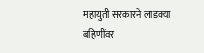महायुती सरकारने लाडक्या बहिणींवर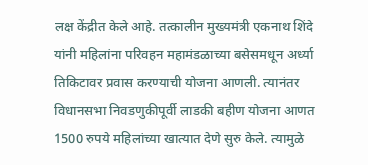लक्ष केंद्रीत केले आहे. तत्कालीन मुख्यमंत्री एकनाथ शिंदे यांनी महिलांना परिवहन महामंडळाच्या बसेसमधून अर्ध्या तिकिटावर प्रवास करण्याची योजना आणली. त्यानंतर विधानसभा निवडणुकीपूर्वी लाडकी बहीण योजना आणत 1500 रुपये महिलांच्या खात्यात देणे सुरु केले. त्यामुळे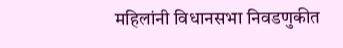महिलांनी विधानसभा निवडणुकीत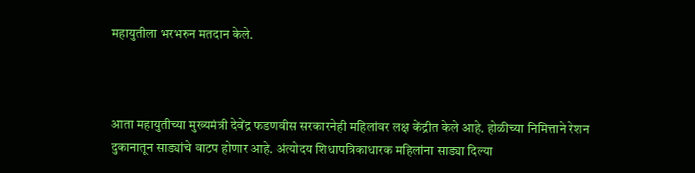महायुतीला भरभरुन मतदान केले.



आता महायुतीच्या मुख्यमंत्री देवेंद्र फडणवीस सरकारनेही महिलांवर लक्ष केंद्रीत केले आहे. होळीच्या निमित्ताने रेशन दुकानातून साड्यांचे वाटप होणार आहे. अंत्योदय शिधापत्रिकाधारक महिलांना साड्या दिल्या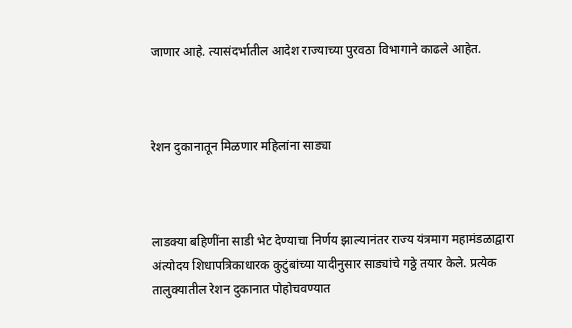जाणार आहे. त्यासंदर्भातील आदेश राज्याच्या पुरवठा विभागाने काढले आहेत.



रेशन दुकानातून मिळणार महिलांना साड्या



लाडक्या बहिणींना साडी भेट देण्याचा निर्णय झाल्यानंतर राज्य यंत्रमाग महामंडळाद्वारा अंत्योदय शिधापत्रिकाधारक कुटुंबांच्या यादीनुसार साड्यांचे गठ्ठे तयार केले. प्रत्येक तालुक्यातील रेशन दुकानात पोहोचवण्यात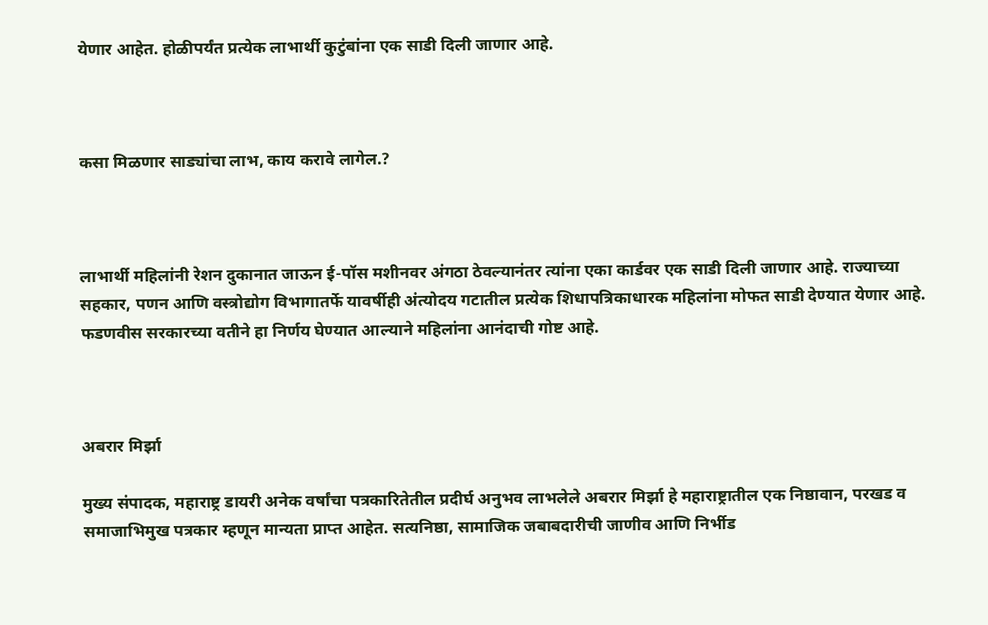येणार आहेत. होळीपर्यंत प्रत्येक लाभार्थी कुटुंबांना एक साडी दिली जाणार आहे.



कसा मिळणार साड्यांचा लाभ, काय करावे लागेल.?



लाभार्थी महिलांनी रेशन दुकानात जाऊन ई-पॉस मशीनवर अंगठा ठेवल्यानंतर त्यांना एका कार्डवर एक साडी दिली जाणार आहे. राज्याच्या सहकार, पणन आणि वस्त्रोद्योग विभागातर्फे यावर्षीही अंत्योदय गटातील प्रत्येक शिधापत्रिकाधारक महिलांना मोफत साडी देण्यात येणार आहे. फडणवीस सरकारच्या वतीने हा निर्णय घेण्यात आल्याने महिलांना आनंदाची गोष्ट आहे.



अबरार मिर्झा

मुख्य संपादक, महाराष्ट्र डायरी अनेक वर्षांचा पत्रकारितेतील प्रदीर्घ अनुभव लाभलेले अबरार मिर्झा हे महाराष्ट्रातील एक निष्ठावान, परखड व समाजाभिमुख पत्रकार म्हणून मान्यता प्राप्त आहेत. सत्यनिष्ठा, सामाजिक जबाबदारीची जाणीव आणि निर्भीड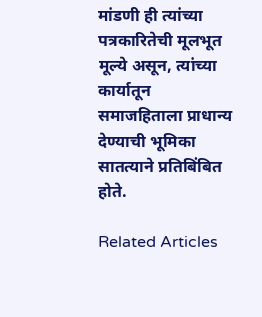मांडणी ही त्यांच्या पत्रकारितेची मूलभूत मूल्ये असून, त्यांच्या कार्यातून समाजहिताला प्राधान्य देण्याची भूमिका सातत्याने प्रतिबिंबित होते.

Related Articles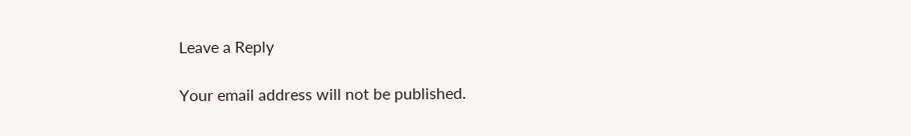Leave a Reply

Your email address will not be published.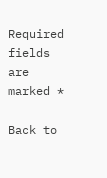Required fields are marked *

Back to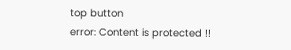top button
error: Content is protected !!